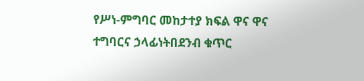የሥነ-ምግባር መከታተያ ክፍል ዋና ዋና ተግባርና ኃላፊነትበደንብ ቁጥር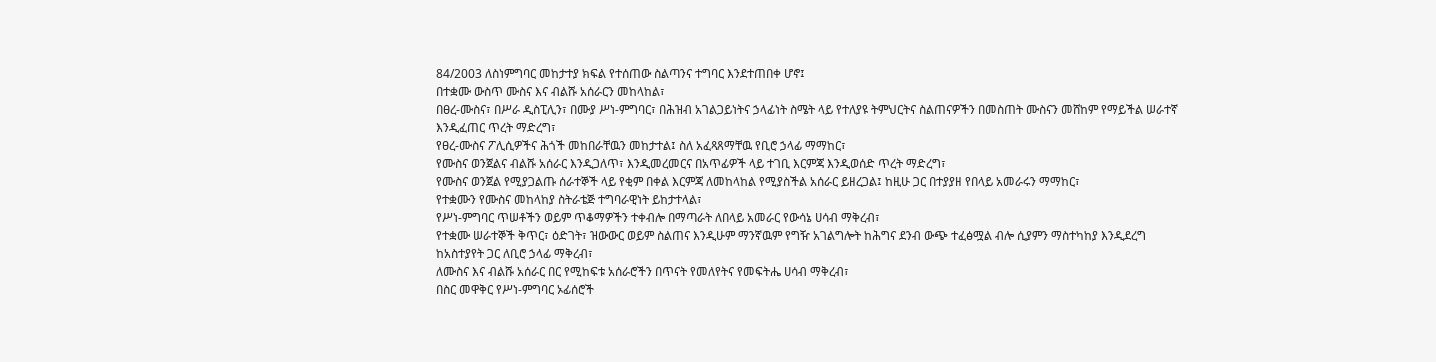84/2003 ለስነምግባር መከታተያ ክፍል የተሰጠው ስልጣንና ተግባር እንደተጠበቀ ሆኖ፤
በተቋሙ ውስጥ ሙስና እና ብልሹ አሰራርን መከላከል፣
በፀረ-ሙስና፣ በሥራ ዲስፒሊን፣ በሙያ ሥነ-ምግባር፣ በሕዝብ አገልጋይነትና ኃላፊነት ስሜት ላይ የተለያዩ ትምህርትና ስልጠናዎችን በመስጠት ሙስናን መሸከም የማይችል ሠራተኛ እንዲፈጠር ጥረት ማድረግ፣
የፀረ-ሙስና ፖሊሲዎችና ሕጎች መከበራቸዉን መከታተል፤ ስለ አፈጻጸማቸዉ የቢሮ ኃላፊ ማማከር፣
የሙስና ወንጀልና ብልሹ አሰራር እንዲጋለጥ፣ እንዲመረመርና በአጥፊዎች ላይ ተገቢ እርምጃ እንዲወሰድ ጥረት ማድረግ፣
የሙስና ወንጀል የሚያጋልጡ ሰራተኞች ላይ የቂም በቀል እርምጃ ለመከላከል የሚያስችል አሰራር ይዘረጋል፤ ከዚሁ ጋር በተያያዘ የበላይ አመራሩን ማማከር፣
የተቋሙን የሙስና መከላከያ ስትራቴጅ ተግባራዊነት ይከታተላል፣
የሥነ-ምግባር ጥሠቶችን ወይም ጥቆማዎችን ተቀብሎ በማጣራት ለበላይ አመራር የውሳኔ ሀሳብ ማቅረብ፣
የተቋሙ ሠራተኞች ቅጥር፣ ዕድገት፣ ዝውውር ወይም ስልጠና እንዲሁም ማንኛዉም የግዥ አገልግሎት ከሕግና ደንብ ውጭ ተፈፅሟል ብሎ ሲያምን ማስተካከያ እንዲደረግ ከአስተያየት ጋር ለቢሮ ኃላፊ ማቅረብ፣
ለሙስና እና ብልሹ አሰራር በር የሚከፍቱ አሰራሮችን በጥናት የመለየትና የመፍትሔ ሀሳብ ማቅረብ፣
በስር መዋቅር የሥነ-ምግባር ኦፊሰሮች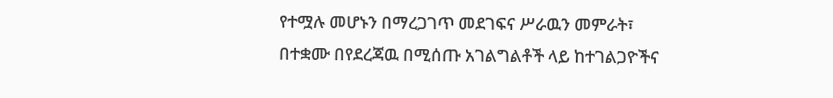የተሟሉ መሆኑን በማረጋገጥ መደገፍና ሥራዉን መምራት፣
በተቋሙ በየደረጃዉ በሚሰጡ አገልግልቶች ላይ ከተገልጋዮችና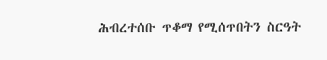ሕብረተሰቡ ጥቆማ የሚሰጥበትን ስርዓት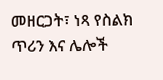መዘርጋት፣ ነጻ የስልክ ጥሪን እና ሌሎች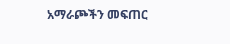አማራጮችን መፍጠር